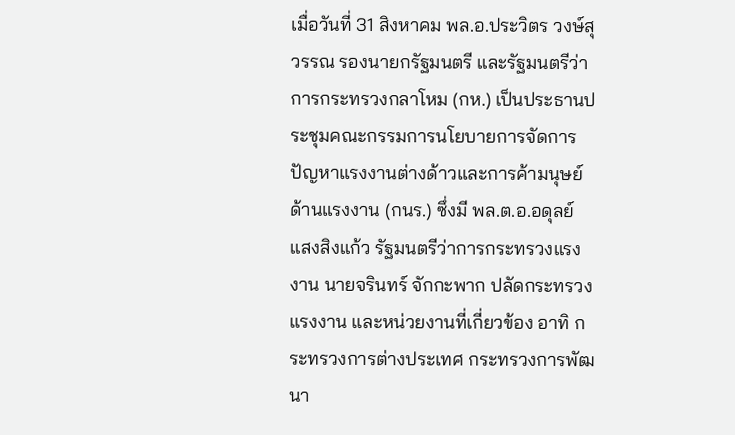เมื่อวันที่ 31 สิงหาคม พล.อ.ประวิตร วงษ์สุวรรณ รองนายกรัฐมนตรี และรัฐมนตรีว่าการกระทรวงกลาโหม (กห.) เป็นประธานประชุมคณะกรรมการนโยบายการจัดการปัญหาแรงงานต่างด้าวและการค้ามนุษย์ด้านแรงงาน (กนร.) ซึ่งมี พล.ต.อ.อดุลย์ แสงสิงแก้ว รัฐมนตรีว่าการกระทรวงแรงงาน นายจรินทร์ จักกะพาก ปลัดกระทรวงแรงงาน และหน่วยงานที่เกี่ยวข้อง อาทิ กระทรวงการต่างประเทศ กระทรวงการพัฒนา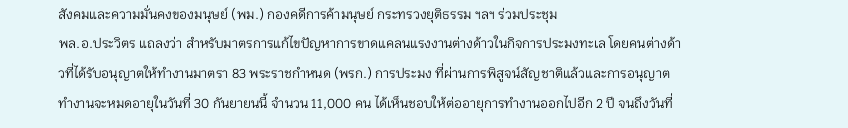สังคมและความมั่นคงของมนุษย์ (พม.) กองคดีการค้ามนุษย์ กระทรวงยุติธรรม ฯลฯ ร่วมประชุม
พล.อ.ประวิตร แถลงว่า สำหรับมาตรการแก้ไขปัญหาการขาดแคลนแรงงานต่างด้าวในกิจการประมงทะเล โดยคนต่างด้าวที่ได้รับอนุญาตให้ทำงานมาตรา 83 พระราชกำหนด (พรก.) การประมง ที่ผ่านการพิสูจน์สัญชาติแล้วและการอนุญาตทำงานจะหมดอายุในวันที่ 30 กันยายนนี้ จำนวน 11,000 คน ได้เห็นชอบให้ต่ออายุการทำงานออกไปอีก 2 ปี จนถึงวันที่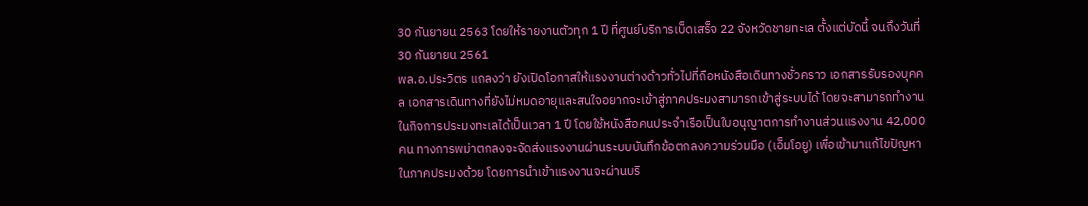30 กันยายน 2563 โดยให้รายงานตัวทุก 1 ปี ที่ศูนย์บริการเบ็ดเสร็จ 22 จังหวัดชายทะเล ตั้งแต่บัดนี้ จนถึงวันที่ 30 กันยายน 2561
พล.อ.ประวิตร แถลงว่า ยังเปิดโอกาสให้แรงงานต่างด้าวทั่วไปที่ถือหนังสือเดินทางชั่วคราว เอกสารรับรองบุคคล เอกสารเดินทางที่ยังไม่หมดอายุและสนใจอยากจะเข้าสู่ภาคประมงสามารถเข้าสู่ระบบได้ โดยจะสามารถทำงานในกิจการประมงทะเลได้เป็นเวลา 1 ปี โดยใช้หนังสือคนประจำเรือเป็นใบอนุญาตการทำงานส่วนแรงงาน 42,000 คน ทางการพม่าตกลงจะจัดส่งแรงงานผ่านระบบบันทึกข้อตกลงความร่วมมือ (เอ็มโอยู) เพื่อเข้ามาแก้ไขปัญหาในภาคประมงด้วย โดยการนำเข้าแรงงานจะผ่านบริ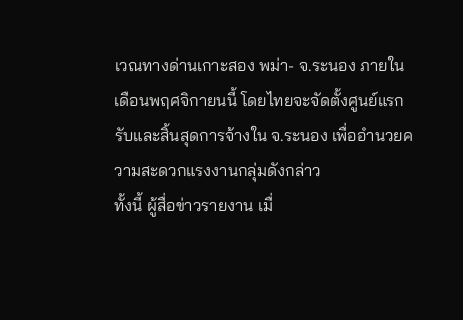เวณทางด่านเกาะสอง พม่า- จ.ระนอง ภายในเดือนพฤศจิกายนนี้ โดยไทยจะจัดตั้งศูนย์แรกรับและสิ้นสุดการจ้างใน จ.ระนอง เพื่ออำนวยความสะดวกแรงงานกลุ่มดังกล่าว
ทั้งนี้ ผู้สื่อข่าวรายงาน เมื่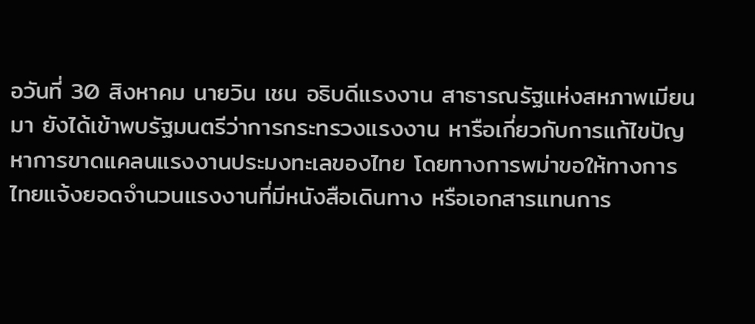อวันที่ 30 สิงหาคม นายวิน เชน อธิบดีแรงงาน สาธารณรัฐแห่งสหภาพเมียนมา ยังได้เข้าพบรัฐมนตรีว่าการกระทรวงแรงงาน หารือเกี่ยวกับการแก้ไขปัญหาการขาดแคลนแรงงานประมงทะเลของไทย โดยทางการพม่าขอให้ทางการไทยแจ้งยอดจำนวนแรงงานที่มีหนังสือเดินทาง หรือเอกสารแทนการ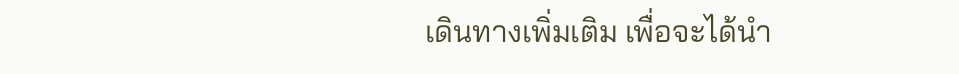เดินทางเพิ่มเติม เพื่อจะได้นำ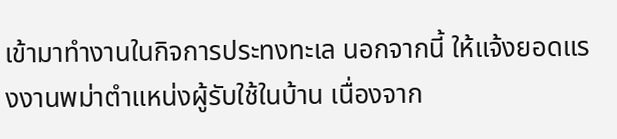เข้ามาทำงานในกิจการประทงทะเล นอกจากนี้ ให้แจ้งยอดแรงงานพม่าตำแหน่งผู้รับใช้ในบ้าน เนื่องจาก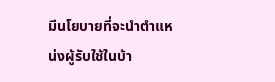มีนโยบายที่จะนำตำแหน่งผู้รับใช้ในบ้า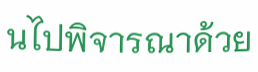นไปพิจารณาด้วย